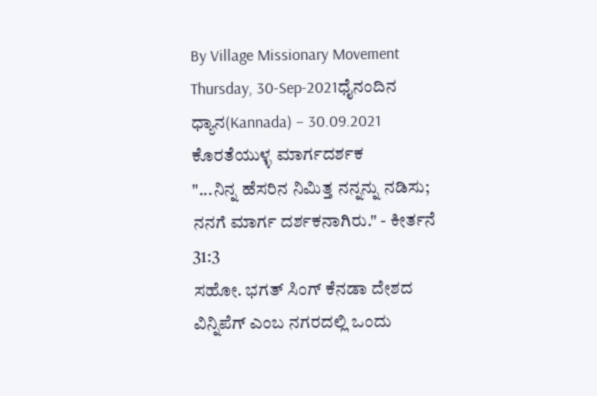By Village Missionary Movement
Thursday, 30-Sep-2021ಧೈನಂದಿನ ಧ್ಯಾನ(Kannada) – 30.09.2021
ಕೊರತೆಯುಳ್ಳ ಮಾರ್ಗದರ್ಶಕ
"...ನಿನ್ನ ಹೆಸರಿನ ನಿಮಿತ್ತ ನನ್ನನ್ನು ನಡಿಸು; ನನಗೆ ಮಾರ್ಗ ದರ್ಶಕನಾಗಿರು." - ಕೀರ್ತನೆ 31:3
ಸಹೋ. ಭಗತ್ ಸಿಂಗ್ ಕೆನಡಾ ದೇಶದ ವಿನ್ನಿಪೆಗ್ ಎಂಬ ನಗರದಲ್ಲಿ ಒಂದು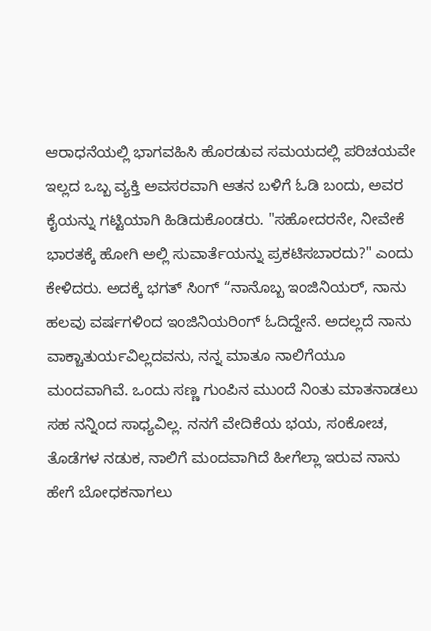ಆರಾಧನೆಯಲ್ಲಿ ಭಾಗವಹಿಸಿ ಹೊರಡುವ ಸಮಯದಲ್ಲಿ ಪರಿಚಯವೇ ಇಲ್ಲದ ಒಬ್ಬ ವ್ಯಕ್ತಿ ಅವಸರವಾಗಿ ಆತನ ಬಳಿಗೆ ಓಡಿ ಬಂದು, ಅವರ ಕೈಯನ್ನು ಗಟ್ಟಿಯಾಗಿ ಹಿಡಿದುಕೊಂಡರು. "ಸಹೋದರನೇ, ನೀವೇಕೆ ಭಾರತಕ್ಕೆ ಹೋಗಿ ಅಲ್ಲಿ ಸುವಾರ್ತೆಯನ್ನು ಪ್ರಕಟಿಸಬಾರದು?" ಎಂದು ಕೇಳಿದರು. ಅದಕ್ಕೆ ಭಗತ್ ಸಿಂಗ್ “ನಾನೊಬ್ಬ ಇಂಜಿನಿಯರ್, ನಾನು ಹಲವು ವರ್ಷಗಳಿಂದ ಇಂಜಿನಿಯರಿಂಗ್ ಓದಿದ್ದೇನೆ. ಅದಲ್ಲದೆ ನಾನು ವಾಕ್ಚಾತುರ್ಯವಿಲ್ಲದವನು, ನನ್ನ ಮಾತೂ ನಾಲಿಗೆಯೂ ಮಂದವಾಗಿವೆ. ಒಂದು ಸಣ್ಣ ಗುಂಪಿನ ಮುಂದೆ ನಿಂತು ಮಾತನಾಡಲು ಸಹ ನನ್ನಿಂದ ಸಾಧ್ಯವಿಲ್ಲ. ನನಗೆ ವೇದಿಕೆಯ ಭಯ, ಸಂಕೋಚ, ತೊಡೆಗಳ ನಡುಕ, ನಾಲಿಗೆ ಮಂದವಾಗಿದೆ ಹೀಗೆಲ್ಲಾ ಇರುವ ನಾನು ಹೇಗೆ ಬೋಧಕನಾಗಲು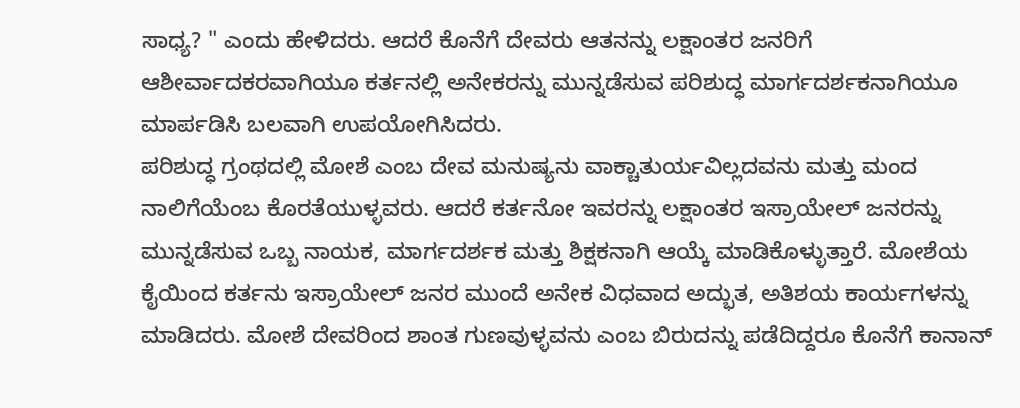ಸಾಧ್ಯ? " ಎಂದು ಹೇಳಿದರು. ಆದರೆ ಕೊನೆಗೆ ದೇವರು ಆತನನ್ನು ಲಕ್ಷಾಂತರ ಜನರಿಗೆ ಆಶೀರ್ವಾದಕರವಾಗಿಯೂ ಕರ್ತನಲ್ಲಿ ಅನೇಕರನ್ನು ಮುನ್ನಡೆಸುವ ಪರಿಶುದ್ಧ ಮಾರ್ಗದರ್ಶಕನಾಗಿಯೂ ಮಾರ್ಪಡಿಸಿ ಬಲವಾಗಿ ಉಪಯೋಗಿಸಿದರು.
ಪರಿಶುದ್ಧ ಗ್ರಂಥದಲ್ಲಿ ಮೋಶೆ ಎಂಬ ದೇವ ಮನುಷ್ಯನು ವಾಕ್ಚಾತುರ್ಯವಿಲ್ಲದವನು ಮತ್ತು ಮಂದ ನಾಲಿಗೆಯೆಂಬ ಕೊರತೆಯುಳ್ಳವರು. ಆದರೆ ಕರ್ತನೋ ಇವರನ್ನು ಲಕ್ಷಾಂತರ ಇಸ್ರಾಯೇಲ್ ಜನರನ್ನು ಮುನ್ನಡೆಸುವ ಒಬ್ಬ ನಾಯಕ, ಮಾರ್ಗದರ್ಶಕ ಮತ್ತು ಶಿಕ್ಷಕನಾಗಿ ಆಯ್ಕೆ ಮಾಡಿಕೊಳ್ಳುತ್ತಾರೆ. ಮೋಶೆಯ ಕೈಯಿಂದ ಕರ್ತನು ಇಸ್ರಾಯೇಲ್ ಜನರ ಮುಂದೆ ಅನೇಕ ವಿಧವಾದ ಅದ್ಭುತ, ಅತಿಶಯ ಕಾರ್ಯಗಳನ್ನು ಮಾಡಿದರು. ಮೋಶೆ ದೇವರಿಂದ ಶಾಂತ ಗುಣವುಳ್ಳವನು ಎಂಬ ಬಿರುದನ್ನು ಪಡೆದಿದ್ದರೂ ಕೊನೆಗೆ ಕಾನಾನ್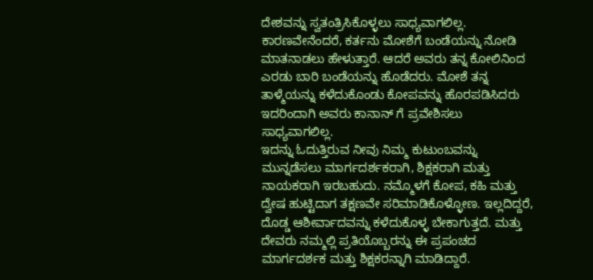ದೇಶವನ್ನು ಸ್ವತಂತ್ರಿಸಿಕೊಳ್ಳಲು ಸಾಧ್ಯವಾಗಲಿಲ್ಲ. ಕಾರಣವೇನೆಂದರೆ, ಕರ್ತನು ಮೋಶೆಗೆ ಬಂಡೆಯನ್ನು ನೋಡಿ ಮಾತನಾಡಲು ಹೇಳುತ್ತಾರೆ. ಆದರೆ ಅವರು ತನ್ನ ಕೋಲಿನಿಂದ ಎರಡು ಬಾರಿ ಬಂಡೆಯನ್ನು ಹೊಡೆದರು. ಮೋಶೆ ತನ್ನ ತಾಳ್ಮೆಯನ್ನು ಕಳೆದುಕೊಂಡು ಕೋಪವನ್ನು ಹೊರಪಡಿಸಿದರು ಇದರಿಂದಾಗಿ ಅವರು ಕಾನಾನ್ ಗೆ ಪ್ರವೇಶಿಸಲು ಸಾಧ್ಯವಾಗಲಿಲ್ಲ.
ಇದನ್ನು ಓದುತ್ತಿರುವ ನೀವು ನಿಮ್ಮ ಕುಟುಂಬವನ್ನು ಮುನ್ನಡೆಸಲು ಮಾರ್ಗದರ್ಶಕರಾಗಿ, ಶಿಕ್ಷಕರಾಗಿ ಮತ್ತು ನಾಯಕರಾಗಿ ಇರಬಹುದು. ನಮ್ಮೊಳಗೆ ಕೋಪ, ಕಹಿ ಮತ್ತು ದ್ವೇಷ ಹುಟ್ಟಿದಾಗ ತಕ್ಷಣವೇ ಸರಿಮಾಡಿಕೊಳ್ಳೋಣ. ಇಲ್ಲದಿದ್ದರೆ, ದೊಡ್ಡ ಆಶೀರ್ವಾದವನ್ನು ಕಳೆದುಕೊಳ್ಳ ಬೇಕಾಗುತ್ತದೆ. ಮತ್ತು ದೇವರು ನಮ್ಮಲ್ಲಿ ಪ್ರತಿಯೊಬ್ಬರನ್ನು ಈ ಪ್ರಪಂಚದ ಮಾರ್ಗದರ್ಶಕ ಮತ್ತು ಶಿಕ್ಷಕರನ್ನಾಗಿ ಮಾಡಿದ್ದಾರೆ.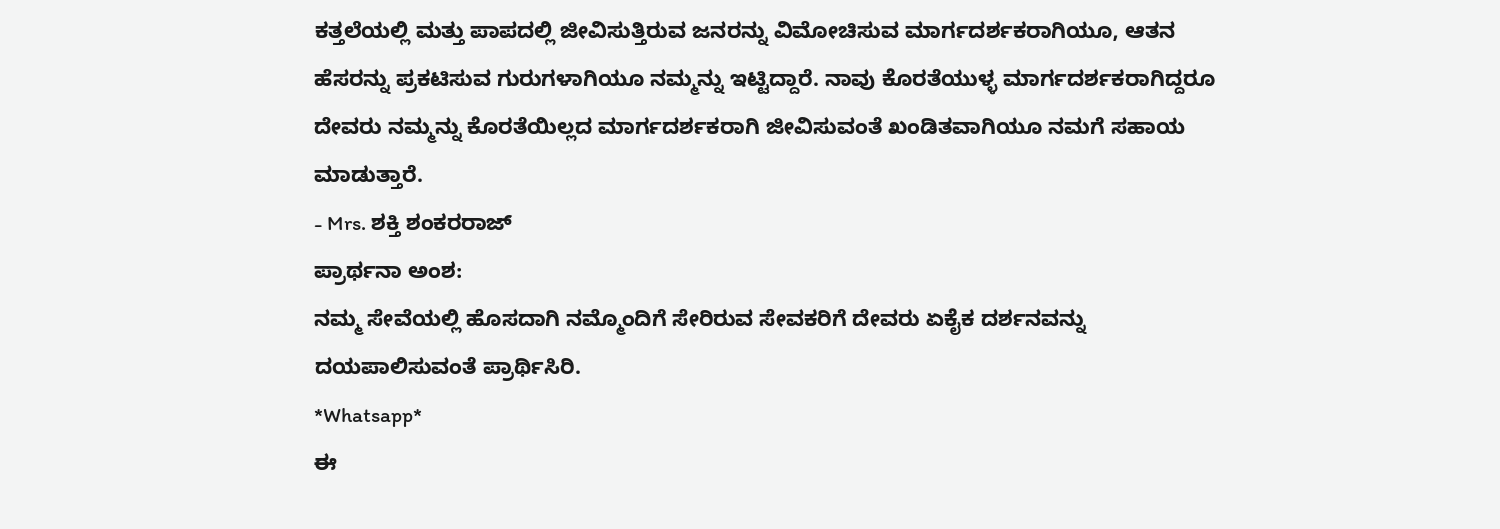ಕತ್ತಲೆಯಲ್ಲಿ ಮತ್ತು ಪಾಪದಲ್ಲಿ ಜೀವಿಸುತ್ತಿರುವ ಜನರನ್ನು ವಿಮೋಚಿಸುವ ಮಾರ್ಗದರ್ಶಕರಾಗಿಯೂ, ಆತನ ಹೆಸರನ್ನು ಪ್ರಕಟಿಸುವ ಗುರುಗಳಾಗಿಯೂ ನಮ್ಮನ್ನು ಇಟ್ಟಿದ್ದಾರೆ. ನಾವು ಕೊರತೆಯುಳ್ಳ ಮಾರ್ಗದರ್ಶಕರಾಗಿದ್ದರೂ ದೇವರು ನಮ್ಮನ್ನು ಕೊರತೆಯಿಲ್ಲದ ಮಾರ್ಗದರ್ಶಕರಾಗಿ ಜೀವಿಸುವಂತೆ ಖಂಡಿತವಾಗಿಯೂ ನಮಗೆ ಸಹಾಯ ಮಾಡುತ್ತಾರೆ.
- Mrs. ಶಕ್ತಿ ಶಂಕರರಾಜ್
ಪ್ರಾರ್ಥನಾ ಅಂಶ:
ನಮ್ಮ ಸೇವೆಯಲ್ಲಿ ಹೊಸದಾಗಿ ನಮ್ಮೊಂದಿಗೆ ಸೇರಿರುವ ಸೇವಕರಿಗೆ ದೇವರು ಏಕೈಕ ದರ್ಶನವನ್ನು ದಯಪಾಲಿಸುವಂತೆ ಪ್ರಾರ್ಥಿಸಿರಿ.
*Whatsapp*
ಈ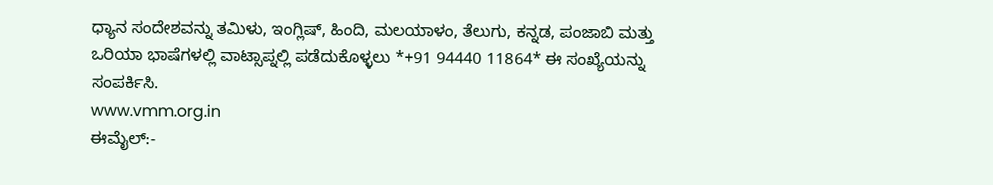ಧ್ಯಾನ ಸಂದೇಶವನ್ನು ತಮಿಳು, ಇಂಗ್ಲಿಷ್, ಹಿಂದಿ, ಮಲಯಾಳಂ, ತೆಲುಗು, ಕನ್ನಡ, ಪಂಜಾಬಿ ಮತ್ತು ಒರಿಯಾ ಭಾಷೆಗಳಲ್ಲಿ ವಾಟ್ಸಾಪ್ನಲ್ಲಿ ಪಡೆದುಕೊಳ್ಳಲು *+91 94440 11864* ಈ ಸಂಖ್ಯೆಯನ್ನು ಸಂಪರ್ಕಿಸಿ.
www.vmm.org.in
ಈಮೈಲ್:-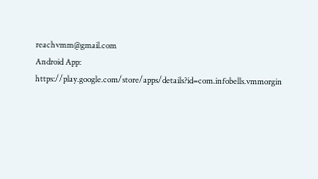reachvmm@gmail.com
Android App: https://play.google.com/store/apps/details?id=com.infobells.vmmorgin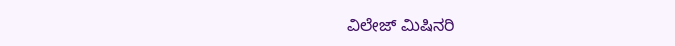ವಿಲೇಜ್ ಮಿಷಿನರಿ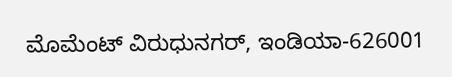ಮೊಮೆಂಟ್ ವಿರುಧುನಗರ್, ಇಂಡಿಯಾ-626001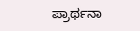ಪ್ರಾರ್ಥನಾ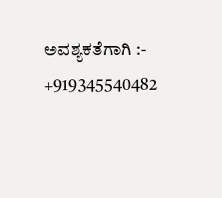ಅವಶ್ಯಕತೆಗಾಗಿ :- +919345540482